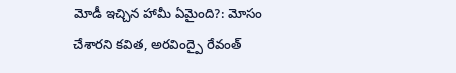మోడీ ఇచ్చిన హామీ ఏమైంది?: మోసం చేశారని కవిత, అరవింద్పై రేవంత్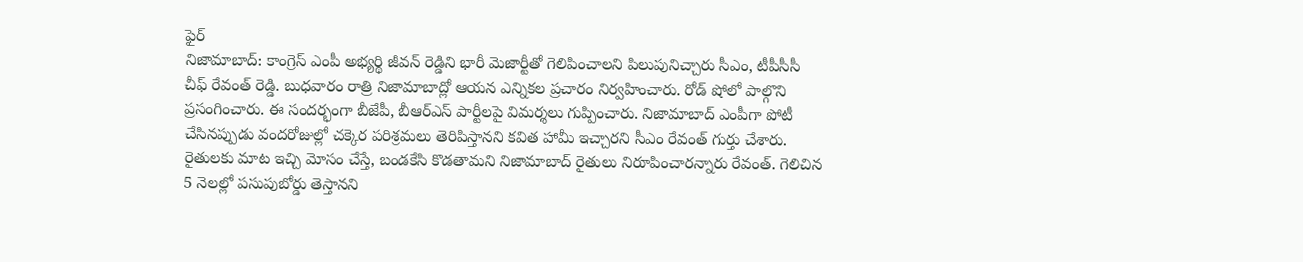ఫైర్
నిజామాబాద్: కాంగ్రెస్ ఎంపీ అభ్యర్థి జీవన్ రెడ్డిని భారీ మెజార్టీతో గెలిపించాలని పిలుపునిచ్చారు సీఎం, టీపీసీసీ చీఫ్ రేవంత్ రెడ్డి. బుధవారం రాత్రి నిజామాబాద్లో ఆయన ఎన్నికల ప్రచారం నిర్వహించారు. రోడ్ షోలో పాల్గొని ప్రసంగించారు. ఈ సందర్భంగా బీజేపీ, బీఆర్ఎస్ పార్టీలపై విమర్శలు గుప్పించారు. నిజామాబాద్ ఎంపీగా పోటీ చేసినప్పుడు వందరోజుల్లో చక్కెర పరిశ్రమలు తెరిపిస్తానని కవిత హామీ ఇచ్చారని సీఎం రేవంత్ గుర్తు చేశారు.
రైతులకు మాట ఇచ్చి మోసం చేస్తే, బండకేసి కొడతామని నిజామాబాద్ రైతులు నిరూపించారన్నారు రేవంత్. గెలిచిన 5 నెలల్లో పసుపుబోర్డు తెస్తానని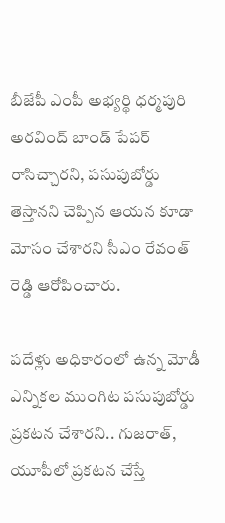బీజేపీ ఎంపీ అభ్యర్థి ధర్మపురి అరవింద్ బాండ్ పేపర్ రాసిచ్చారని, పసుపుబోర్డు తెస్తానని చెప్పిన ఆయన కూడా మోసం చేశారని సీఎం రేవంత్ రెడ్డి ఆరోపించారు.

పదేళ్లు అధికారంలో ఉన్న మోడీ ఎన్నికల ముంగిట పసుపుబోర్డు ప్రకటన చేశారని.. గుజరాత్, యూపీలో ప్రకటన చేస్తే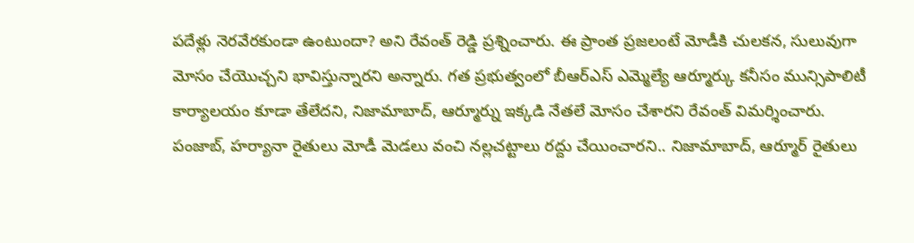పదేళ్లు నెరవేరకుండా ఉంటుందా? అని రేవంత్ రెడ్డి ప్రశ్నించారు. ఈ ప్రాంత ప్రజలంటే మోడీకి చులకన, సులువుగా మోసం చేయొచ్చని భావిస్తున్నారని అన్నారు. గత ప్రభుత్వంలో బీఆర్ఎస్ ఎమ్మెల్యే ఆర్మూర్కు కనీసం మున్సిపాలిటీ కార్యాలయం కూడా తేలేదని, నిజామాబాద్, ఆర్మూర్ను ఇక్కడి నేతలే మోసం చేశారని రేవంత్ విమర్శించారు.
పంజాబ్, హర్యానా రైతులు మోడీ మెడలు వంచి నల్లచట్టాలు రద్దు చేయించారని.. నిజామాబాద్, ఆర్మూర్ రైతులు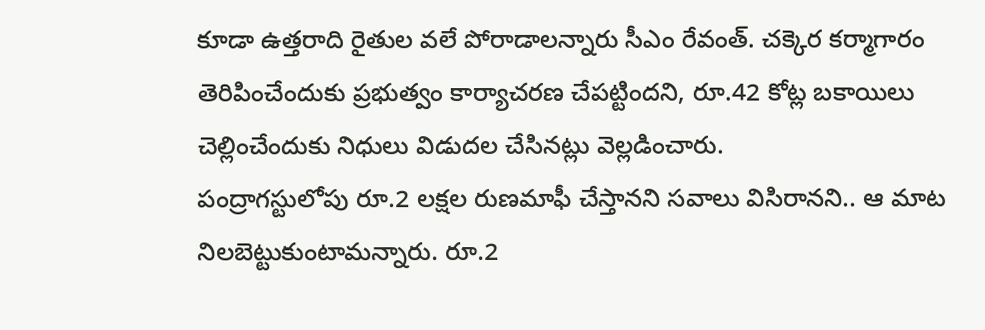కూడా ఉత్తరాది రైతుల వలే పోరాడాలన్నారు సీఎం రేవంత్. చక్కెర కర్మాగారం తెరిపించేందుకు ప్రభుత్వం కార్యాచరణ చేపట్టిందని, రూ.42 కోట్ల బకాయిలు చెల్లించేందుకు నిధులు విడుదల చేసినట్లు వెల్లడించారు.
పంద్రాగస్టులోపు రూ.2 లక్షల రుణమాఫీ చేస్తానని సవాలు విసిరానని.. ఆ మాట నిలబెట్టుకుంటామన్నారు. రూ.2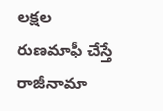లక్షల రుణమాఫీ చేస్తే రాజీనామా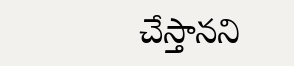చేస్తానని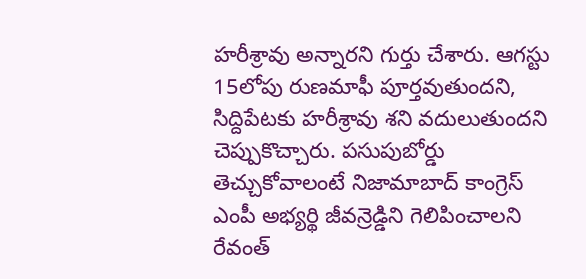హరీశ్రావు అన్నారని గుర్తు చేశారు. ఆగస్టు 15లోపు రుణమాఫీ పూర్తవుతుందని, సిద్దిపేటకు హరీశ్రావు శని వదులుతుందని చెప్పుకొచ్చారు. పసుపుబోర్డు తెచ్చుకోవాలంటే నిజామాబాద్ కాంగ్రెస్ ఎంపీ అభ్యర్థి జీవన్రెడ్డిని గెలిపించాలని రేవంత్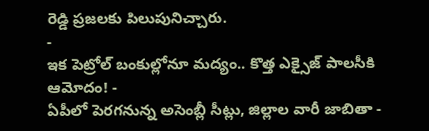రెడ్డి ప్రజలకు పిలుపునిచ్చారు.
-
ఇక పెట్రోల్ బంకుల్లోనూ మద్యం.. కొత్త ఎక్సైజ్ పాలసీకి ఆమోదం! -
ఏపీలో పెరగనున్న అసెంబ్లీ సీట్లు, జిల్లాల వారీ జాబితా -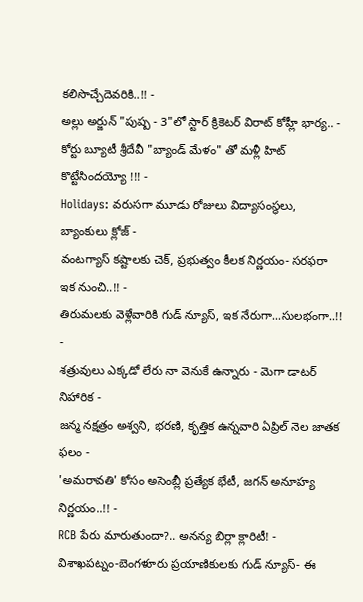కలిసొచ్చేదెవరికి..!! -
అల్లు అర్జున్ "పుష్ప - 3"లో స్టార్ క్రికెటర్ విరాట్ కోహ్లీ భార్య.. -
కోర్టు బ్యూటీ శ్రీదేవీ "బ్యాండ్ మేళం" తో మళ్లీ హిట్ కొట్టేసిందయ్యో !!! -
Holidays: వరుసగా మూడు రోజులు విద్యాసంస్థలు, బ్యాంకులు క్లోజ్ -
వంటగ్యాస్ కష్టాలకు చెక్, ప్రభుత్వం కీలక నిర్ణయం- సరఫరా ఇక నుంచి..!! -
తిరుమలకు వెళ్లేవారికి గుడ్ న్యూస్, ఇక నేరుగా...సులభంగా..!! -
శత్రువులు ఎక్కడో లేరు నా వెనుకే ఉన్నారు - మెగా డాటర్ నిహారిక -
జన్మ నక్షత్రం అశ్వని, భరణి, కృత్తిక ఉన్నవారి ఏప్రిల్ నెల జాతక ఫలం -
'అమరావతి' కోసం అసెంబ్లీ ప్రత్యేక భేటీ, జగన్ అనూహ్య నిర్ణయం..!! -
RCB పేరు మారుతుందా?.. అనన్య బిర్లా క్లారిటీ! -
విశాఖపట్నం-బెంగళూరు ప్రయాణికులకు గుడ్ న్యూస్- ఈ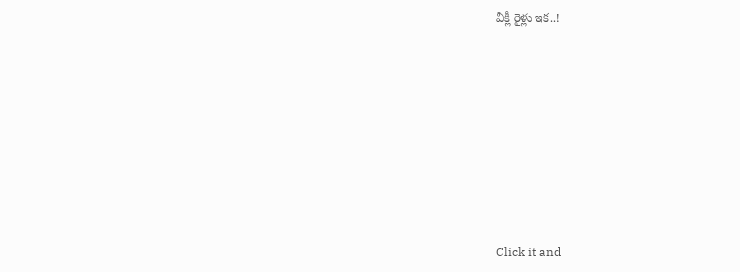వీక్లీ రైళ్లు ఇక..!












Click it and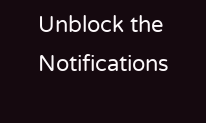Unblock the Notifications